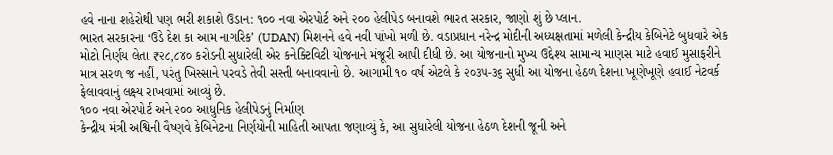હવે નાના શહેરોથી પણ ભરી શકાશે ઉડાન: ૧૦૦ નવા એરપોર્ટ અને ૨૦૦ હેલીપેડ બનાવશે ભારત સરકાર, જાણો શું છે પ્લાન.
ભારત સરકારના ‘ઉડે દેશ કા આમ નાગરિક’ (UDAN) મિશનને હવે નવી પાંખો મળી છે. વડાપ્રધાન નરેન્દ્ર મોદીની અધ્યક્ષતામાં મળેલી કેન્દ્રીય કેબિનેટે બુધવારે એક મોટો નિર્ણય લેતા ₹૨૮,૮૪૦ કરોડની સુધારેલી એર કનેક્ટિવિટી યોજનાને મંજૂરી આપી દીધી છે. આ યોજનાનો મુખ્ય ઉદ્દેશ્ય સામાન્ય માણસ માટે હવાઈ મુસાફરીને માત્ર સરળ જ નહીં, પરંતુ ખિસ્સાને પરવડે તેવી સસ્તી બનાવવાનો છે. આગામી ૧૦ વર્ષ એટલે કે ૨૦૩૫-૩૬ સુધી આ યોજના હેઠળ દેશના ખૂણેખૂણે હવાઈ નેટવર્ક ફેલાવવાનું લક્ષ્ય રાખવામાં આવ્યું છે.
૧૦૦ નવા એરપોર્ટ અને ૨૦૦ આધુનિક હેલીપેડનું નિર્માણ
કેન્દ્રીય મંત્રી અશ્વિની વૈષ્ણવે કેબિનેટના નિર્ણયોની માહિતી આપતા જણાવ્યું કે, આ સુધારેલી યોજના હેઠળ દેશની જૂની અને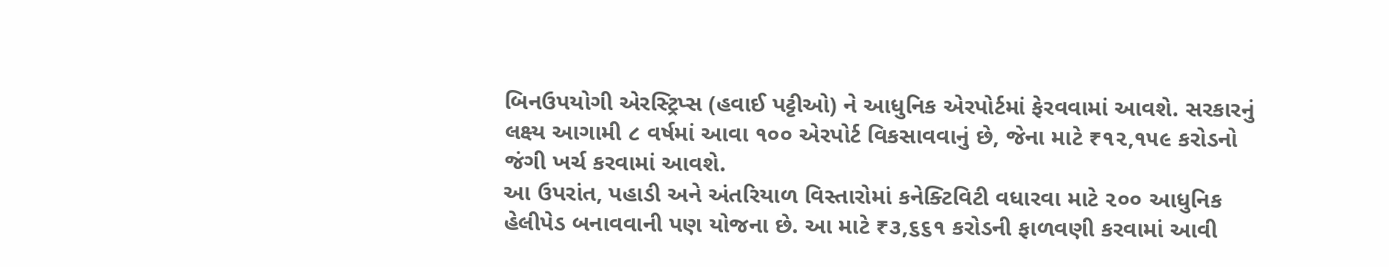બિનઉપયોગી એરસ્ટ્રિપ્સ (હવાઈ પટ્ટીઓ) ને આધુનિક એરપોર્ટમાં ફેરવવામાં આવશે. સરકારનું લક્ષ્ય આગામી ૮ વર્ષમાં આવા ૧૦૦ એરપોર્ટ વિકસાવવાનું છે, જેના માટે ₹૧૨,૧૫૯ કરોડનો જંગી ખર્ચ કરવામાં આવશે.
આ ઉપરાંત, પહાડી અને અંતરિયાળ વિસ્તારોમાં કનેક્ટિવિટી વધારવા માટે ૨૦૦ આધુનિક હેલીપેડ બનાવવાની પણ યોજના છે. આ માટે ₹૩,૬૬૧ કરોડની ફાળવણી કરવામાં આવી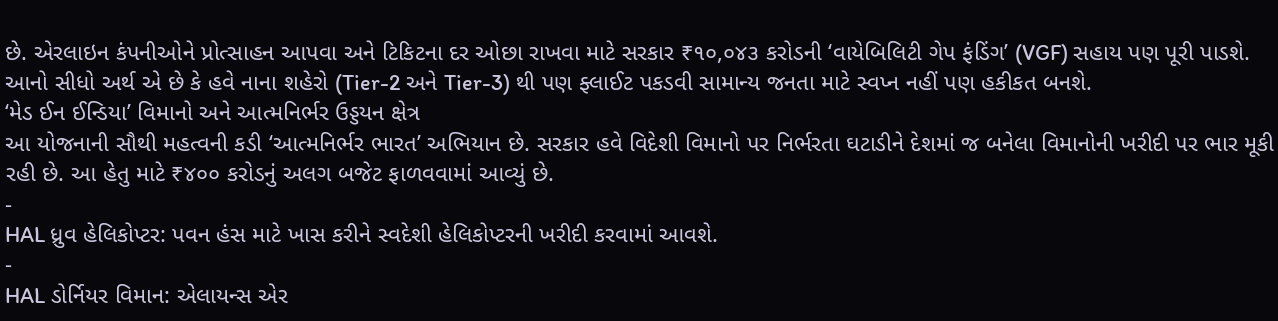છે. એરલાઇન કંપનીઓને પ્રોત્સાહન આપવા અને ટિકિટના દર ઓછા રાખવા માટે સરકાર ₹૧૦,૦૪૩ કરોડની ‘વાયેબિલિટી ગેપ ફંડિંગ’ (VGF) સહાય પણ પૂરી પાડશે. આનો સીધો અર્થ એ છે કે હવે નાના શહેરો (Tier-2 અને Tier-3) થી પણ ફ્લાઈટ પકડવી સામાન્ય જનતા માટે સ્વપ્ન નહીં પણ હકીકત બનશે.
‘મેડ ઈન ઈન્ડિયા’ વિમાનો અને આત્મનિર્ભર ઉડ્ડયન ક્ષેત્ર
આ યોજનાની સૌથી મહત્વની કડી ‘આત્મનિર્ભર ભારત’ અભિયાન છે. સરકાર હવે વિદેશી વિમાનો પર નિર્ભરતા ઘટાડીને દેશમાં જ બનેલા વિમાનોની ખરીદી પર ભાર મૂકી રહી છે. આ હેતુ માટે ₹૪૦૦ કરોડનું અલગ બજેટ ફાળવવામાં આવ્યું છે.
-
HAL ધ્રુવ હેલિકોપ્ટર: પવન હંસ માટે ખાસ કરીને સ્વદેશી હેલિકોપ્ટરની ખરીદી કરવામાં આવશે.
-
HAL ડોર્નિયર વિમાન: એલાયન્સ એર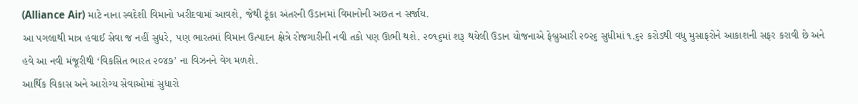(Alliance Air) માટે નાના સ્વદેશી વિમાનો ખરીદવામાં આવશે, જેથી ટૂંકા અંતરની ઉડાનમાં વિમાનોની અછત ન સર્જાય.
આ પગલાથી માત્ર હવાઈ સેવા જ નહીં સુધરે, પણ ભારતમાં વિમાન ઉત્પાદન ક્ષેત્રે રોજગારીની નવી તકો પણ ઊભી થશે. ૨૦૧૬માં શરૂ થયેલી ઉડાન યોજનાએ ફેબ્રુઆરી ૨૦૨૬ સુધીમાં ૧.૬૨ કરોડથી વધુ મુસાફરોને આકાશની સફર કરાવી છે અને હવે આ નવી મંજૂરીથી ‘વિકસિત ભારત ૨૦૪૭’ ના વિઝનને વેગ મળશે.
આર્થિક વિકાસ અને આરોગ્ય સેવાઓમાં સુધારો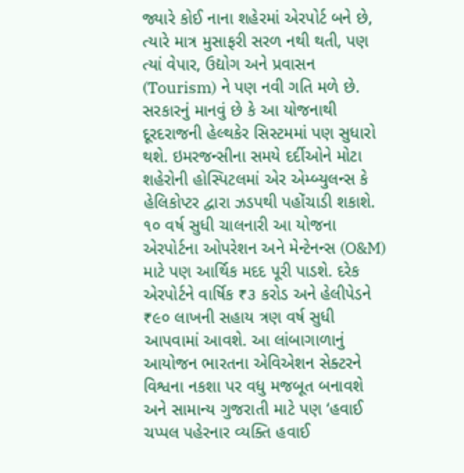જ્યારે કોઈ નાના શહેરમાં એરપોર્ટ બને છે, ત્યારે માત્ર મુસાફરી સરળ નથી થતી, પણ ત્યાં વેપાર, ઉદ્યોગ અને પ્રવાસન (Tourism) ને પણ નવી ગતિ મળે છે. સરકારનું માનવું છે કે આ યોજનાથી દૂરદરાજની હેલ્થકેર સિસ્ટમમાં પણ સુધારો થશે. ઇમરજન્સીના સમયે દર્દીઓને મોટા શહેરોની હોસ્પિટલમાં એર એમ્બ્યુલન્સ કે હેલિકોપ્ટર દ્વારા ઝડપથી પહોંચાડી શકાશે.
૧૦ વર્ષ સુધી ચાલનારી આ યોજના એરપોર્ટના ઓપરેશન અને મેન્ટેનન્સ (O&M) માટે પણ આર્થિક મદદ પૂરી પાડશે. દરેક એરપોર્ટને વાર્ષિક ₹૩ કરોડ અને હેલીપેડને ₹૯૦ લાખની સહાય ત્રણ વર્ષ સુધી આપવામાં આવશે. આ લાંબાગાળાનું આયોજન ભારતના એવિએશન સેક્ટરને વિશ્વના નકશા પર વધુ મજબૂત બનાવશે અને સામાન્ય ગુજરાતી માટે પણ ‘હવાઈ ચપ્પલ પહેરનાર વ્યક્તિ હવાઈ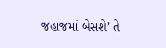જહાજમાં બેસશે’ તે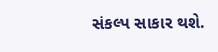સંકલ્પ સાકાર થશે.